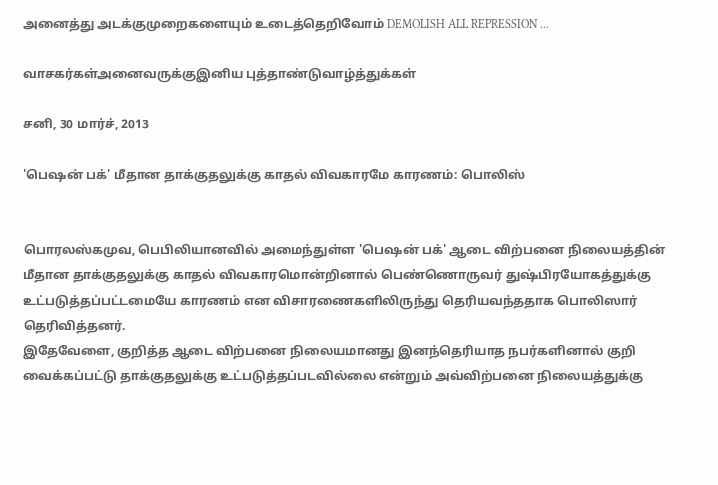அனைத்து அடக்குமுறைகளையும் உடைத்தெறிவோம் DEMOLISH ALL REPRESSION ...

வாசகர்கள்அனைவருக்குஇனிய புத்தாண்டுவாழ்த்துக்கள்

சனி, 30 மார்ச், 2013

'பெஷன் பக்' மீதான தாக்குதலுக்கு காதல் விவகாரமே காரணம்: பொலிஸ்


பொரலஸ்கமுவ, பெபிலியானவில் அமைந்துள்ள 'பெஷன் பக்' ஆடை விற்பனை நிலையத்தின் மீதான தாக்குதலுக்கு காதல் விவகாரமொன்றினால் பெண்ணொருவர் துஷ்பிரயோகத்துக்கு உட்படுத்தப்பட்டமையே காரணம் என விசாரணைகளிலிருந்து தெரியவந்ததாக பொலிஸார் தெரிவித்தனர்.
இதேவேளை, குறித்த ஆடை விற்பனை நிலையமானது இனந்தெரியாத நபர்களினால் குறி வைக்கப்பட்டு தாக்குதலுக்கு உட்படுத்தப்படவில்லை என்றும் அவ்விற்பனை நிலையத்துக்கு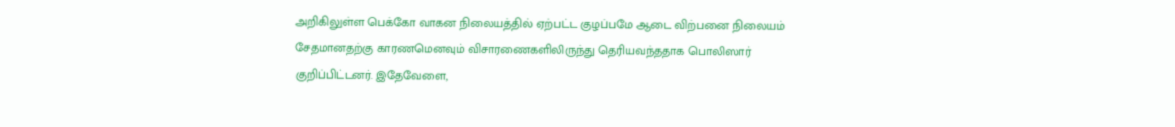அறிகிலுள்ள பெக்கோ வாகன நிலையத்தில் ஏற்பட்ட குழப்பமே ஆடை விற்பனை நிலையம் சேதமானதற்கு காரணமெனவும் விசாரணைகளிலிருந்து தெரியவந்ததாக பொலிஸார் குறிப்பிட்டனர். இதேவேளை,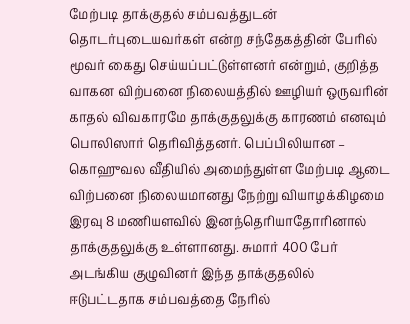மேற்படி தாக்குதல் சம்பவத்துடன் தொடர்புடையவர்கள் என்ற சந்தேகத்தின் பேரில் மூவர் கைது செய்யப்பட்டுள்ளனர் என்றும், குறித்த வாகன விற்பனை நிலையத்தில் ஊழியர் ஒருவரின் காதல் விவகாரமே தாக்குதலுக்கு காரணம் எனவும் பொலிஸார் தெரிவித்தனர். பெப்பிலியான – கொஹுவல வீதியில் அமைந்துள்ள மேற்படி ஆடை விற்பனை நிலையமானது நேற்று வியாழக்கிழமை இரவு 8 மணியளவில் இனந்தெரியாதோரினால் தாக்குதலுக்கு உள்ளானது. சுமார் 400 பேர் அடங்கிய குழுவினர் இந்த தாக்குதலில் ஈடுபட்டதாக சம்பவத்தை நேரில்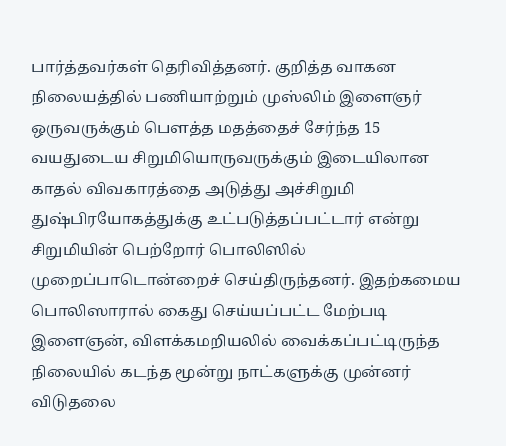பார்த்தவர்கள் தெரிவித்தனர். குறித்த வாகன நிலையத்தில் பணியாற்றும் முஸ்லிம் இளைஞர் ஒருவருக்கும் பௌத்த மதத்தைச் சேர்ந்த 15 வயதுடைய சிறுமியொருவருக்கும் இடையிலான காதல் விவகாரத்தை அடுத்து அச்சிறுமி துஷ்பிரயோகத்துக்கு உட்படுத்தப்பட்டார் என்று சிறுமியின் பெற்றோர் பொலிஸில் முறைப்பாடொன்றைச் செய்திருந்தனர். இதற்கமைய பொலிஸாரால் கைது செய்யப்பட்ட மேற்படி இளைஞன், விளக்கமறியலில் வைக்கப்பட்டிருந்த நிலையில் கடந்த மூன்று நாட்களுக்கு முன்னர் விடுதலை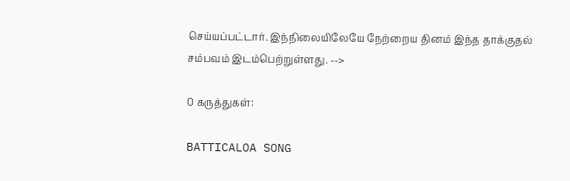செய்யப்பட்டார். இந்நிலையிலேயே நேற்றைய தினம் இந்த தாக்குதல் சம்பவம் இடம்பெற்றுள்ளது. -->

0 கருத்துகள்:

BATTICALOA SONG